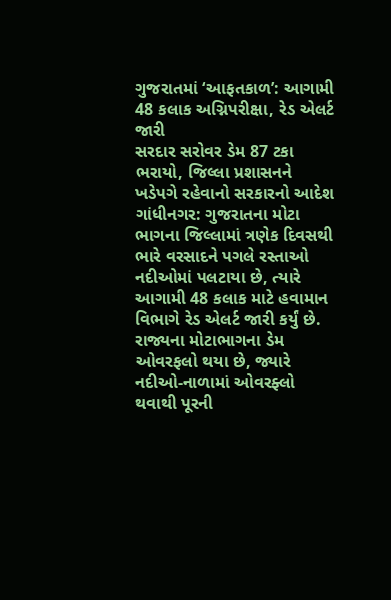ગુજરાતમાં ‘આફતકાળ’: આગામી 48 કલાક અગ્નિપરીક્ષા, રેડ એલર્ટ જારી
સરદાર સરોવર ડેમ 87 ટકા ભરાયો, જિલ્લા પ્રશાસનને ખડેપગે રહેવાનો સરકારનો આદેશ
ગાંધીનગર: ગુજરાતના મોટા ભાગના જિલ્લામાં ત્રણેક દિવસથી ભારે વરસાદને પગલે રસ્તાઓ નદીઓમાં પલટાયા છે, ત્યારે આગામી 48 કલાક માટે હવામાન વિભાગે રેડ એલર્ટ જારી કર્યું છે. રાજ્યના મોટાભાગના ડેમ ઓવરફલો થયા છે, જ્યારે નદીઓ-નાળામાં ઓવરફ્લો થવાથી પૂરની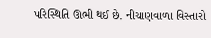પરિસ્થિતિ ઊભી થઈ છે. નીચાણવાળા વિસ્તારો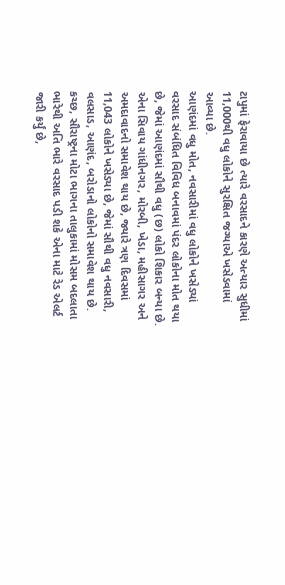ટાપુમાં ફેરાવાયા છે ત્યારે વરસાદને કારણે અત્યાર સુધીમાં 11,000થી વધુ લોકોને સુરક્ષિત જગ્યાએ ખસેડવામાં આવ્યા છે.
આણંદમાં વધુ મોત, નવસારીમાં વધુ લોકોને ખસેડ્યાં
વરસાદ સંબંધિત વિવિધ બનાવમાં પંદર લોકોના મોત થયા છે, જેમાં આણંદમાં સૌથી વધુ (છ) લોકો શિકાર બન્યા છે. એના સિવાય ગાંધીનગર, મોરબી, ખેડા, મહીસાગર અને અમદાવાદનો સમાવેશ થાય છે, જ્યારે ત્રણ દિવસમાં 11,043 લોકોને ખસેડ્યા છે, જેમાં સૌથી વધુ નવસારી, વલસાડ, આણંદ, બરોડાનો લોકોનો સમાવેશ થાય છે.
કચ્છ, સૌરાષ્ટ્રના મોટા ભાગના તાલુકામાં મોસમ બદલાતા ભારેથી અતિ ભારે વરસાદ પડી શકે એના માટે રેડ એલર્ટ જારી કર્યું છે,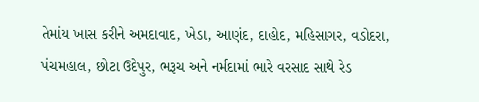તેમાંય ખાસ કરીને અમદાવાદ, ખેડા, આણંદ, દાહોદ, મહિસાગર, વડોદરા, પંચમહાલ, છોટા ઉદેપુર, ભરૂચ અને નર્મદામાં ભારે વરસાદ સાથે રેડ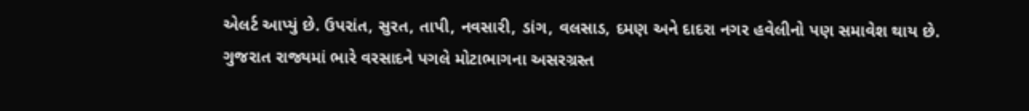એલર્ટ આપ્યું છે. ઉપરાંત, સુરત, તાપી, નવસારી, ડાંગ, વલસાડ, દમણ અને દાદરા નગર હવેલીનો પણ સમાવેશ થાય છે.
ગુજરાત રાજ્યમાં ભારે વરસાદને પગલે મોટાભાગના અસરગ્રસ્ત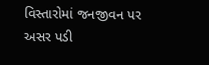વિસ્તારોમાં જનજીવન પર અસર પડી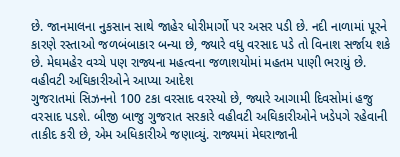છે. જાનમાલના નુકસાન સાથે જાહેર ધોરીમાર્ગો પર અસર પડી છે. નદી નાળામાં પૂરને કારણે રસ્તાઓ જળબંબાકાર બન્યા છે, જ્યારે વધુ વરસાદ પડે તો વિનાશ સર્જાય શકે છે. મેઘમહેર વચ્ચે પણ રાજ્યના મહત્વના જળાશયોમાં મહતમ પાણી ભરાયું છે.
વહીવટી અઘિકારીઓને આપ્યા આદેશ
ગુજરાતમાં સિઝનનો 100 ટકા વરસાદ વરસ્યો છે, જ્યારે આગામી દિવસોમાં હજુ વરસાદ પડશે. બીજી બાજુ ગુજરાત સરકારે વહીવટી અઘિકારીઓને ખડેપગે રહેવાની તાકીદ કરી છે, એમ અધિકારીએ જણાવ્યું. રાજ્યમાં મેઘરાજાની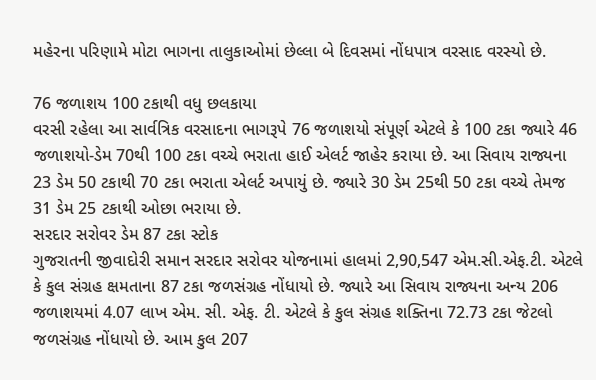મહેરના પરિણામે મોટા ભાગના તાલુકાઓમાં છેલ્લા બે દિવસમાં નોંધપાત્ર વરસાદ વરસ્યો છે.

76 જળાશય 100 ટકાથી વધુ છલકાયા
વરસી રહેલા આ સાર્વત્રિક વરસાદના ભાગરૂપે 76 જળાશયો સંપૂર્ણ એટલે કે 100 ટકા જ્યારે 46 જળાશયો-ડેમ 70થી 100 ટકા વચ્ચે ભરાતા હાઈ એલર્ટ જાહેર કરાયા છે. આ સિવાય રાજ્યના 23 ડેમ 50 ટકાથી 70 ટકા ભરાતા એલર્ટ અપાયું છે. જ્યારે 30 ડેમ 25થી 50 ટકા વચ્ચે તેમજ 31 ડેમ 25 ટકાથી ઓછા ભરાયા છે.
સરદાર સરોવર ડેમ 87 ટકા સ્ટોક
ગુજરાતની જીવાદોરી સમાન સરદાર સરોવર યોજનામાં હાલમાં 2,90,547 એમ.સી.એફ.ટી. એટલે કે કુલ સંગ્રહ ક્ષમતાના 87 ટકા જળસંગ્રહ નોંધાયો છે. જ્યારે આ સિવાય રાજ્યના અન્ય 206 જળાશયમાં 4.07 લાખ એમ. સી. એફ. ટી. એટલે કે કુલ સંગ્રહ શક્તિના 72.73 ટકા જેટલો જળસંગ્રહ નોંધાયો છે. આમ કુલ 207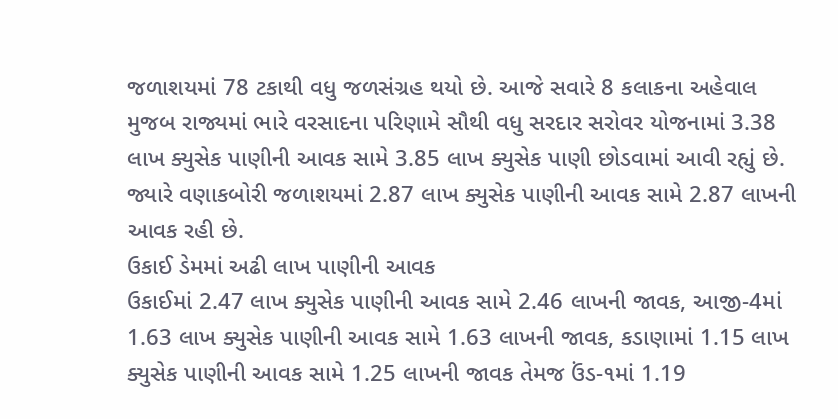જળાશયમાં 78 ટકાથી વધુ જળસંગ્રહ થયો છે. આજે સવારે 8 કલાકના અહેવાલ મુજબ રાજ્યમાં ભારે વરસાદના પરિણામે સૌથી વધુ સરદાર સરોવર યોજનામાં 3.38 લાખ ક્યુસેક પાણીની આવક સામે 3.85 લાખ ક્યુસેક પાણી છોડવામાં આવી રહ્યું છે. જ્યારે વણાકબોરી જળાશયમાં 2.87 લાખ ક્યુસેક પાણીની આવક સામે 2.87 લાખની આવક રહી છે.
ઉકાઈ ડેમમાં અઢી લાખ પાણીની આવક
ઉકાઈમાં 2.47 લાખ ક્યુસેક પાણીની આવક સામે 2.46 લાખની જાવક, આજી-4માં 1.63 લાખ ક્યુસેક પાણીની આવક સામે 1.63 લાખની જાવક, કડાણામાં 1.15 લાખ ક્યુસેક પાણીની આવક સામે 1.25 લાખની જાવક તેમજ ઉંડ-૧માં 1.19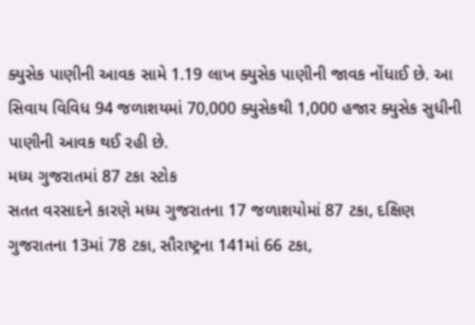ક્યુસેક પાણીની આવક સામે 1.19 લાખ ક્યુસેક પાણીની જાવક નોંધાઈ છે. આ સિવાય વિવિધ 94 જળાશયમાં 70,000 ક્યુસેકથી 1,000 હજાર ક્યુસેક સુધીની પાણીની આવક થઈ રહી છે.
મધ્ય ગુજરાતમાં 87 ટકા સ્ટોક
સતત વરસાદને કારણે મધ્ય ગુજરાતના 17 જળાશયોમાં 87 ટકા, દક્ષિણ ગુજરાતના 13માં 78 ટકા, સૌરાષ્ટ્રના 141માં 66 ટકા,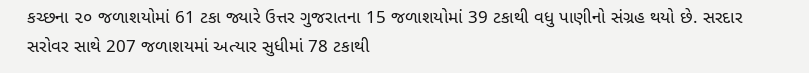કચ્છના ૨૦ જળાશયોમાં 61 ટકા જ્યારે ઉત્તર ગુજરાતના 15 જળાશયોમાં 39 ટકાથી વધુ પાણીનો સંગ્રહ થયો છે. સરદાર સરોવર સાથે 207 જળાશયમાં અત્યાર સુધીમાં 78 ટકાથી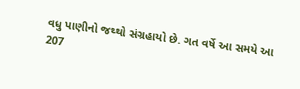વધુ પાણીનો જથ્થો સંગ્રહાયો છે. ગત વર્ષે આ સમયે આ 207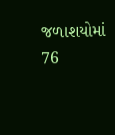જળાશયોમાં 76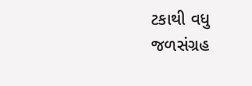ટકાથી વધુ જળસંગ્રહ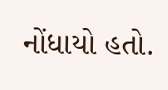નોંધાયો હતો.